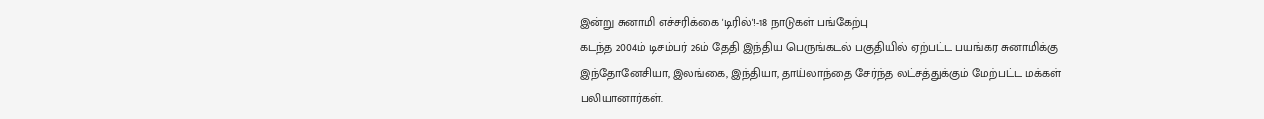இன்று சுனாமி எச்சரிக்கை 'டிரில்'!-18 நாடுகள் பங்கேற்பு
கடந்த 2004ம் டிசம்பர் 26ம் தேதி இந்திய பெருங்கடல் பகுதியில் ஏற்பட்ட பயங்கர சுனாமிக்கு இந்தோனேசியா, இலங்கை, இந்தியா, தாய்லாந்தை சேர்ந்த லட்சத்துக்கும் மேற்பட்ட மக்கள் பலியானார்கள்.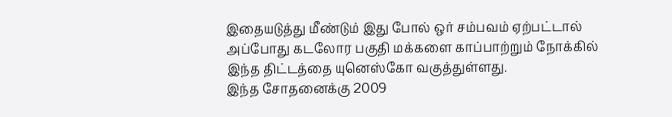இதையடுத்து மீண்டும் இது போல் ஒர் சம்பவம் ஏற்பட்டால் அப்போது கடலோர பகுதி மக்களை காப்பாற்றும் நோக்கில் இந்த திட்டத்தை யுனெஸ்கோ வகுத்துள்ளது.
இந்த சோதனைக்கு 2009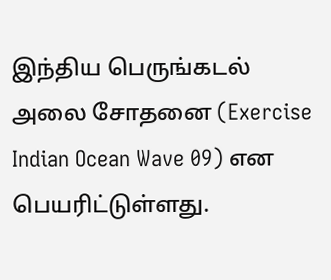இந்திய பெருங்கடல் அலை சோதனை (Exercise Indian Ocean Wave 09) என பெயரிட்டுள்ளது.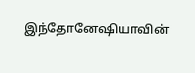இந்தோனேஷியாவின்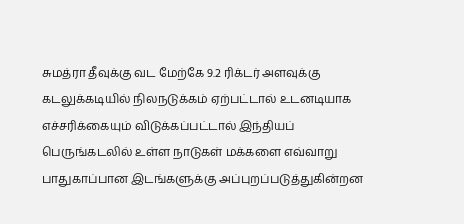சுமத்ரா தீவுக்கு வட மேற்கே 9.2 ரிக்டர் அளவுக்கு கடலுக்கடியில் நிலநடுக்கம் ஏற்பட்டால் உடனடியாக எச்சரிக்கையும் விடுக்கப்பட்டால் இந்தியப் பெருங்கடலில் உள்ள நாடுகள் மக்களை எவ்வாறு பாதுகாப்பான இடங்களுக்கு அப்புறப்படுத்துகின்றன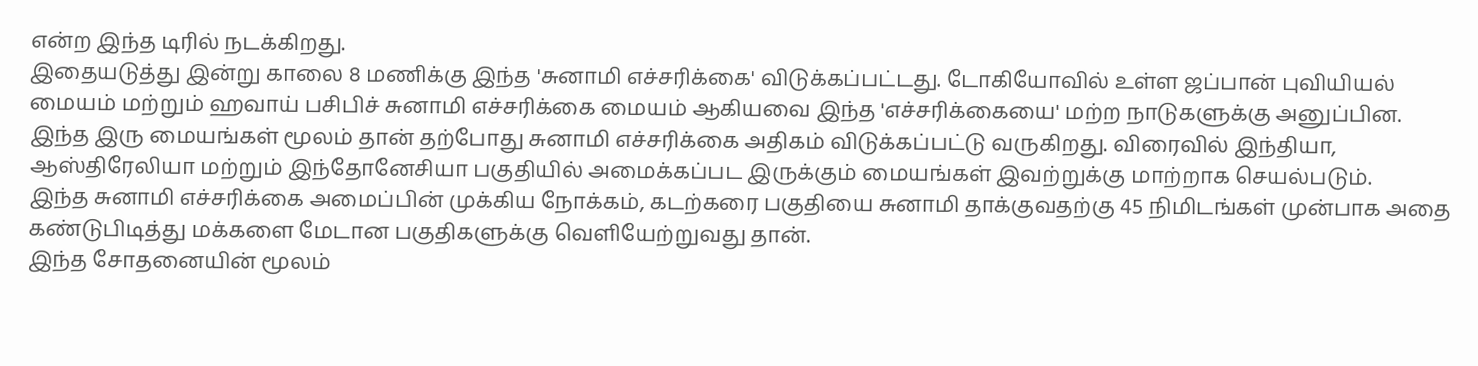என்ற இந்த டிரில் நடக்கிறது.
இதையடுத்து இன்று காலை 8 மணிக்கு இந்த 'சுனாமி எச்சரிக்கை' விடுக்கப்பட்டது. டோகியோவில் உள்ள ஜப்பான் புவியியல் மையம் மற்றும் ஹவாய் பசிபிச் சுனாமி எச்சரிக்கை மையம் ஆகியவை இந்த 'எச்சரிக்கையை' மற்ற நாடுகளுக்கு அனுப்பின.
இந்த இரு மையங்கள் மூலம் தான் தற்போது சுனாமி எச்சரிக்கை அதிகம் விடுக்கப்பட்டு வருகிறது. விரைவில் இந்தியா, ஆஸ்திரேலியா மற்றும் இந்தோனேசியா பகுதியில் அமைக்கப்பட இருக்கும் மையங்கள் இவற்றுக்கு மாற்றாக செயல்படும்.
இந்த சுனாமி எச்சரிக்கை அமைப்பின் முக்கிய நோக்கம், கடற்கரை பகுதியை சுனாமி தாக்குவதற்கு 45 நிமிடங்கள் முன்பாக அதை கண்டுபிடித்து மக்களை மேடான பகுதிகளுக்கு வெளியேற்றுவது தான்.
இந்த சோதனையின் மூலம்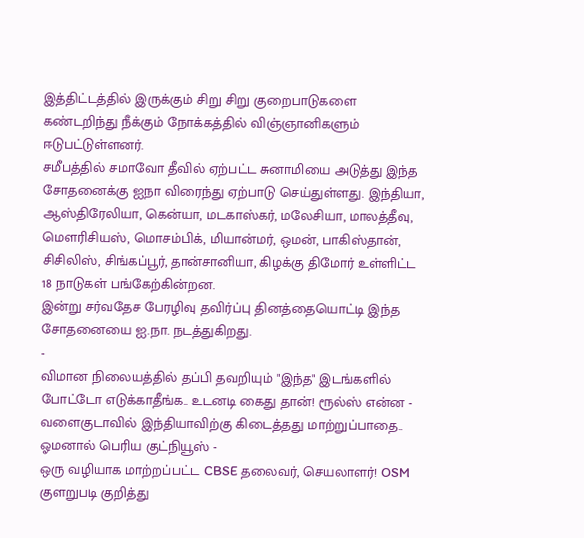இத்திட்டத்தில் இருக்கும் சிறு சிறு குறைபாடுகளை கண்டறிந்து நீக்கும் நோக்கத்தில் விஞ்ஞானிகளும் ஈடுபட்டுள்ளனர்.
சமீபத்தில் சமாவோ தீவில் ஏற்பட்ட சுனாமியை அடுத்து இந்த சோதனைக்கு ஐநா விரைந்து ஏற்பாடு செய்துள்ளது. இந்தியா, ஆஸ்திரேலியா, கென்யா, மடகாஸ்கர், மலேசியா, மாலத்தீவு, மௌரிசியஸ், மொசம்பிக், மியான்மர், ஒமன், பாகிஸ்தான், சிசிலிஸ், சிங்கப்பூர், தான்சானியா, கிழக்கு திமோர் உள்ளிட்ட 18 நாடுகள் பங்கேற்கின்றன.
இன்று சர்வதேச பேரழிவு தவிர்ப்பு தினத்தையொட்டி இந்த சோதனையை ஐ.நா. நடத்துகிறது.
-
விமான நிலையத்தில் தப்பி தவறியும் "இந்த" இடங்களில் போட்டோ எடுக்காதீங்க.. உடனடி கைது தான்! ரூல்ஸ் என்ன -
வளைகுடாவில் இந்தியாவிற்கு கிடைத்தது மாற்றுப்பாதை.. ஓமனால் பெரிய குட்நியூஸ் -
ஒரு வழியாக மாற்றப்பட்ட CBSE தலைவர், செயலாளர்! OSM குளறுபடி குறித்து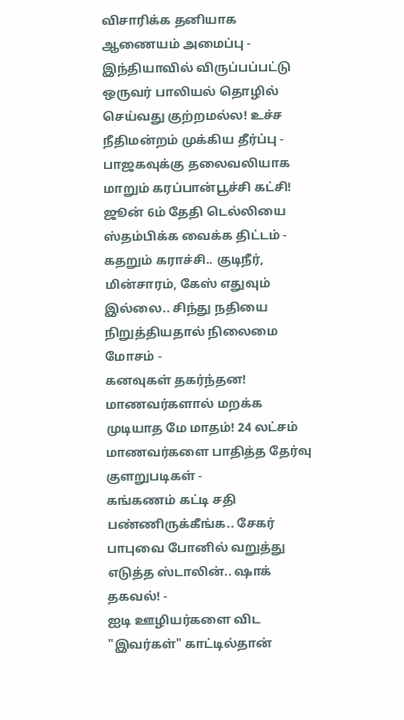விசாரிக்க தனியாக ஆணையம் அமைப்பு -
இந்தியாவில் விருப்பப்பட்டு ஒருவர் பாலியல் தொழில் செய்வது குற்றமல்ல! உச்ச நீதிமன்றம் முக்கிய தீர்ப்பு -
பாஜகவுக்கு தலைவலியாக மாறும் கரப்பான்பூச்சி கட்சி! ஜூன் 6ம் தேதி டெல்லியை ஸ்தம்பிக்க வைக்க திட்டம் -
கதறும் கராச்சி.. குடிநீர், மின்சாரம், கேஸ் எதுவும் இல்லை.. சிந்து நதியை நிறுத்தியதால் நிலைமை மோசம் -
கனவுகள் தகர்ந்தன! மாணவர்களால் மறக்க முடியாத மே மாதம்! 24 லட்சம் மாணவர்களை பாதித்த தேர்வு குளறுபடிகள் -
கங்கணம் கட்டி சதி பண்ணிருக்கீங்க.. சேகர் பாபுவை போனில் வறுத்து எடுத்த ஸ்டாலின்.. ஷாக் தகவல்! -
ஐடி ஊழியர்களை விட "இவர்கள்" காட்டில்தான்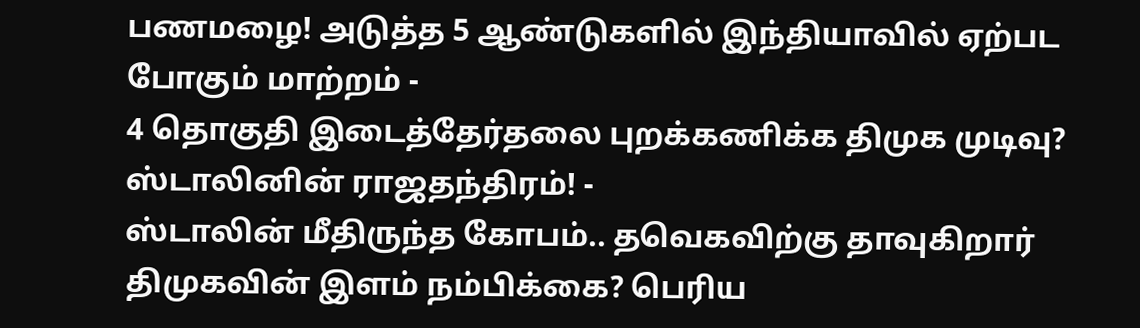பணமழை! அடுத்த 5 ஆண்டுகளில் இந்தியாவில் ஏற்பட போகும் மாற்றம் -
4 தொகுதி இடைத்தேர்தலை புறக்கணிக்க திமுக முடிவு? ஸ்டாலினின் ராஜதந்திரம்! -
ஸ்டாலின் மீதிருந்த கோபம்.. தவெகவிற்கு தாவுகிறார் திமுகவின் இளம் நம்பிக்கை? பெரிய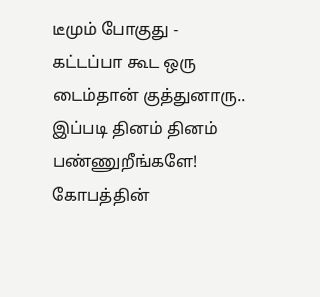டீமும் போகுது -
கட்டப்பா கூட ஒரு டைம்தான் குத்துனாரு.. இப்படி தினம் தினம் பண்ணுறீங்களே! கோபத்தின்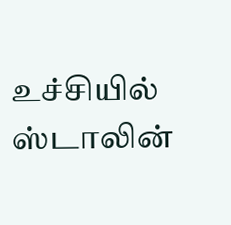உச்சியில் ஸ்டாலின்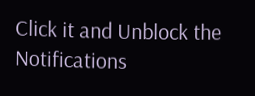Click it and Unblock the Notifications